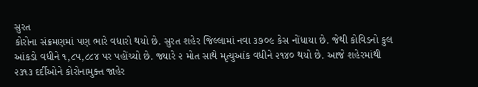સુરત
કોરોના સંક્રમણમાં પણ ભારે વધારો થયો છે. સુરત શહેર જિલ્લામાં નવા ૩૭૦૯ કેસ નોંધાયા છે. જેથી કોવિડનો કુલ આંકડો વધીને ૧,૮૫,૮૮૪ પર પહોંચ્યો છે. જ્યારે ૨ મોત સાથે મૃત્યુઆંક વધીને ૨૧૪૦ થયો છે. આજે શહેરમાંથી ૨૩૧૩ દર્દીઓને કોરોનામુક્ત જાહેર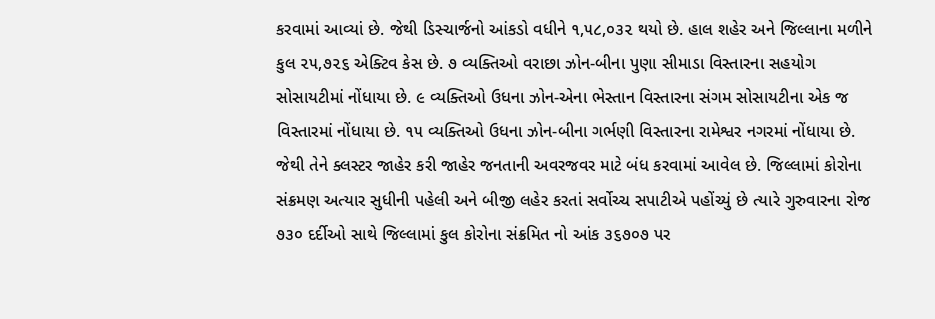કરવામાં આવ્યાં છે. જેથી ડિસ્ચાર્જનો આંકડો વધીને ૧,૫૮,૦૩૨ થયો છે. હાલ શહેર અને જિલ્લાના મળીને કુલ ૨૫,૭૨૬ એક્ટિવ કેસ છે. ૭ વ્યક્તિઓ વરાછા ઝોન-બીના પુણા સીમાડા વિસ્તારના સહયોગ સોસાયટીમાં નોંધાયા છે. ૯ વ્યક્તિઓ ઉધના ઝોન-એના ભેસ્તાન વિસ્તારના સંગમ સોસાયટીના એક જ વિસ્તારમાં નોંધાયા છે. ૧૫ વ્યક્તિઓ ઉધના ઝોન-બીના ગર્ભણી વિસ્તારના રામેશ્વર નગરમાં નોંધાયા છે. જેથી તેને ક્લસ્ટર જાહેર કરી જાહેર જનતાની અવરજવર માટે બંધ કરવામાં આવેલ છે. જિલ્લામાં કોરોના સંક્રમણ અત્યાર સુધીની પહેલી અને બીજી લહેર કરતાં સર્વોચ્ચ સપાટીએ પહોંચ્યું છે ત્યારે ગુરુવારના રોજ ૭૩૦ દર્દીઓ સાથે જિલ્લામાં કુલ કોરોના સંક્રમિત નો આંક ૩૬૭૦૭ પર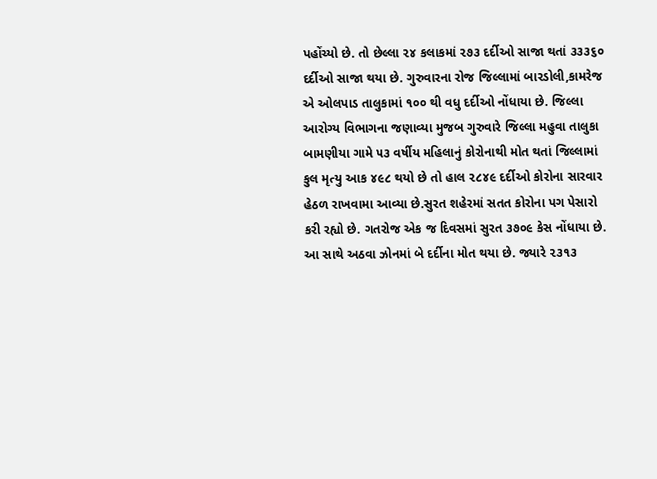પહોંચ્યો છે. તો છેલ્લા ૨૪ કલાકમાં ૨૭૩ દર્દીઓ સાજા થતાં ૩૩૩૬૦ દર્દીઓ સાજા થયા છે. ગુરુવારના રોજ જિલ્લામાં બારડોલી,કામરેજ એ ઓલપાડ તાલુકામાં ૧૦૦ થી વધુ દર્દીઓ નોંધાયા છે. જિલ્લા આરોગ્ય વિભાગના જણાવ્યા મુજબ ગુરુવારે જિલ્લા મહુવા તાલુકા બામણીયા ગામે ૫૩ વર્ષીય મહિલાનું કોરોનાથી મોત થતાં જિલ્લામાં કુલ મૃત્યુ આક ૪૯૮ થયો છે તો હાલ ૨૮૪૯ દર્દીઓ કોરોના સારવાર હેઠળ રાખવામા આવ્યા છે.સુરત શહેરમાં સતત કોરોના પગ પેસારો કરી રહ્યો છે. ગતરોજ એક જ દિવસમાં સુરત ૩૭૦૯ કેસ નોંધાયા છે. આ સાથે અઠવા ઝોનમાં બે દર્દીના મોત થયા છે. જ્યારે ૨૩૧૩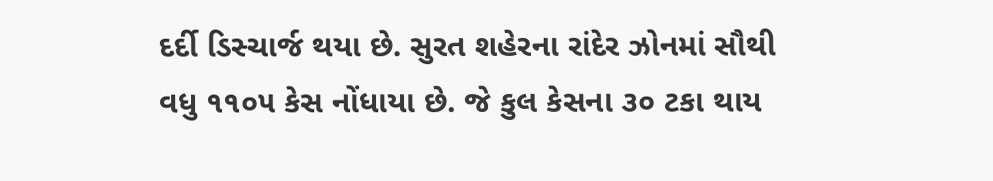દર્દી ડિસ્ચાર્જ થયા છે. સુરત શહેરના રાંદેર ઝોનમાં સૌથી વધુ ૧૧૦૫ કેસ નોંધાયા છે. જે કુલ કેસના ૩૦ ટકા થાય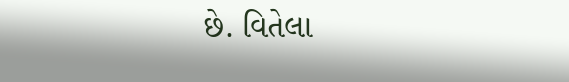છે. વિતેલા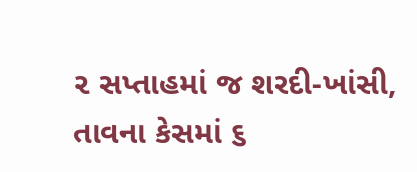૨ સપ્તાહમાં જ શરદી-ખાંસી, તાવના કેસમાં ૬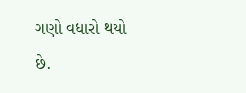ગણો વધારો થયો છે.